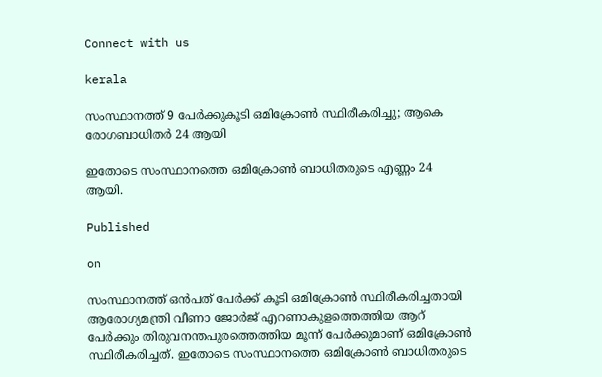Connect with us

kerala

സംസ്ഥാനത്ത് 9 പേര്‍ക്കുകൂടി ഒമിക്രോണ്‍ സ്ഥിരീകരിച്ചു; ആകെ രോഗബാധിതര്‍ 24 ആയി

ഇതോടെ സംസ്ഥാനത്തെ ഒമിക്രോണ്‍ ബാധിതരുടെ എണ്ണം 24 ആയി.

Published

on

സംസ്ഥാനത്ത് ഒന്‍പത് പേര്‍ക്ക് കൂടി ഒമിക്രോണ്‍ സ്ഥിരീകരിച്ചതായി ആരോഗ്യമന്ത്രി വീണാ ജോര്‍ജ് എറണാകുളത്തെത്തിയ ആറ് പേര്‍ക്കും തിരുവനന്തപുരത്തെത്തിയ മൂന്ന് പേര്‍ക്കുമാണ് ഒമിക്രോണ്‍ സ്ഥിരീകരിച്ചത്. ഇതോടെ സംസ്ഥാനത്തെ ഒമിക്രോണ്‍ ബാധിതരുടെ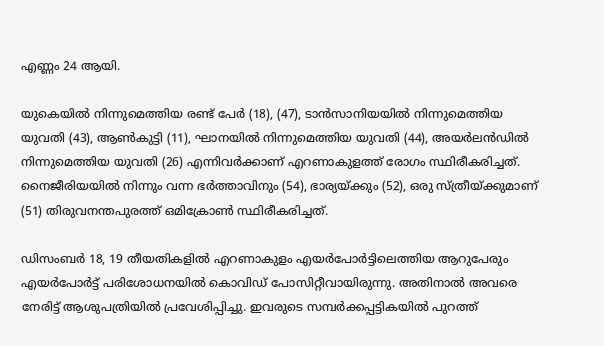എണ്ണം 24 ആയി.

യുകെയില്‍ നിന്നുമെത്തിയ രണ്ട് പേര്‍ (18), (47), ടാന്‍സാനിയയില്‍ നിന്നുമെത്തിയ യുവതി (43), ആണ്‍കുട്ടി (11), ഘാനയില്‍ നിന്നുമെത്തിയ യുവതി (44), അയര്‍ലന്‍ഡില്‍ നിന്നുമെത്തിയ യുവതി (26) എന്നിവര്‍ക്കാണ് എറണാകുളത്ത് രോഗം സ്ഥിരീകരിച്ചത്. നൈജീരിയയില്‍ നിന്നും വന്ന ഭര്‍ത്താവിനും (54), ഭാര്യയ്ക്കും (52), ഒരു സ്ത്രീയ്ക്കുമാണ് (51) തിരുവനന്തപുരത്ത് ഒമിക്രോണ്‍ സ്ഥിരീകരിച്ചത്.

ഡിസംബര്‍ 18, 19 തീയതികളില്‍ എറണാകുളം എയര്‍പോര്‍ട്ടിലെത്തിയ ആറുപേരും എയര്‍പോര്‍ട്ട് പരിശോധനയില്‍ കൊവിഡ് പോസിറ്റീവായിരുന്നു. അതിനാല്‍ അവരെ നേരിട്ട് ആശുപത്രിയില്‍ പ്രവേശിപ്പിച്ചു. ഇവരുടെ സമ്പര്‍ക്കപ്പട്ടികയില്‍ പുറത്ത്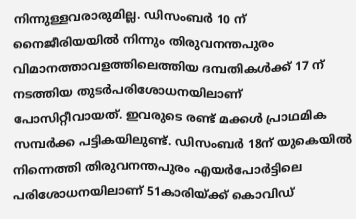നിന്നുള്ളവരാരുമില്ല. ഡിസംബര്‍ 10 ന് നൈജീരിയയില്‍ നിന്നും തിരുവനന്തപുരം വിമാനത്താവളത്തിലെത്തിയ ദമ്പതികള്‍ക്ക് 17 ന് നടത്തിയ തുടര്‍പരിശോധനയിലാണ് പോസിറ്റീവായത്. ഇവരുടെ രണ്ട് മക്കള്‍ പ്രാഥമിക സമ്പര്‍ക്ക പട്ടികയിലുണ്ട്. ഡിസംബര്‍ 18ന് യുകെയില്‍ നിന്നെത്തി തിരുവനന്തപുരം എയര്‍പോര്‍ട്ടിലെ പരിശോധനയിലാണ് 51കാരിയ്ക്ക് കൊവിഡ്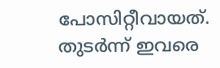പോസിറ്റീവായത്. തുടര്‍ന്ന് ഇവരെ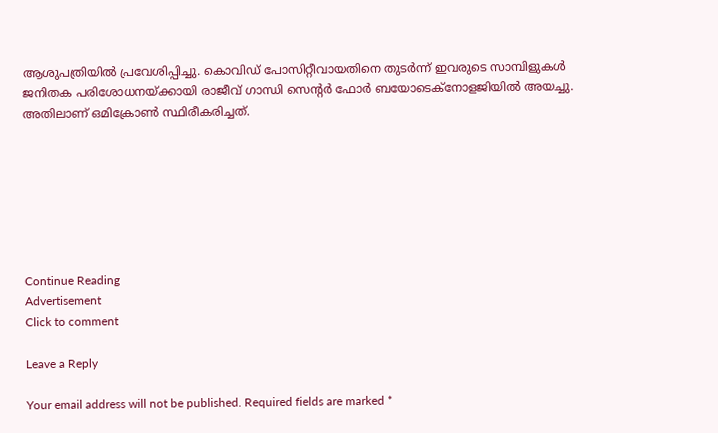ആശുപത്രിയില്‍ പ്രവേശിപ്പിച്ചു. കൊവിഡ് പോസിറ്റീവായതിനെ തുടര്‍ന്ന് ഇവരുടെ സാമ്പിളുകള്‍ ജനിതക പരിശോധനയ്ക്കായി രാജീവ് ഗാന്ധി സെന്റര്‍ ഫോര്‍ ബയോടെക്നോളജിയില്‍ അയച്ചു. അതിലാണ് ഒമിക്രോണ്‍ സ്ഥിരീകരിച്ചത്.







Continue Reading
Advertisement
Click to comment

Leave a Reply

Your email address will not be published. Required fields are marked *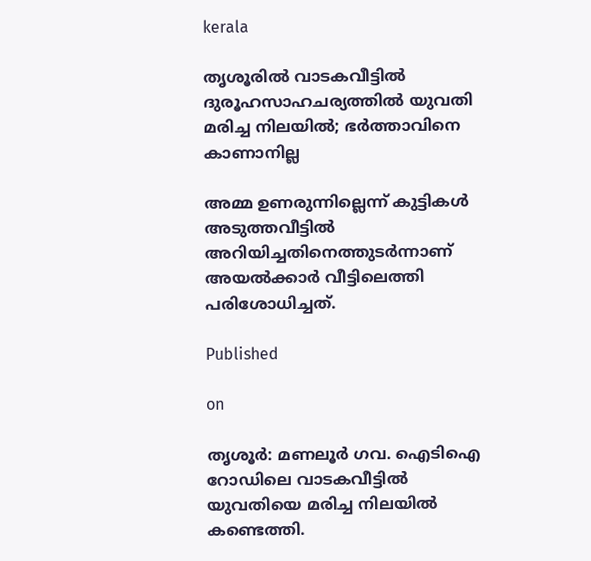kerala

തൃശൂരില്‍ വാടകവീട്ടില്‍ ദുരൂഹസാഹചര്യത്തില്‍ യുവതി മരിച്ച നിലയില്‍; ഭര്‍ത്താവിനെ കാണാനില്ല

അമ്മ ഉണരുന്നില്ലെന്ന് കുട്ടികള്‍ അടുത്തവീട്ടില്‍ അറിയിച്ചതിനെത്തുടര്‍ന്നാണ് അയല്‍ക്കാര്‍ വീട്ടിലെത്തി പരിശോധിച്ചത്.

Published

on

തൃശൂര്‍: മണലൂര്‍ ഗവ. ഐടിഐ റോഡിലെ വാടകവീട്ടില്‍ യുവതിയെ മരിച്ച നിലയില്‍ കണ്ടെത്തി.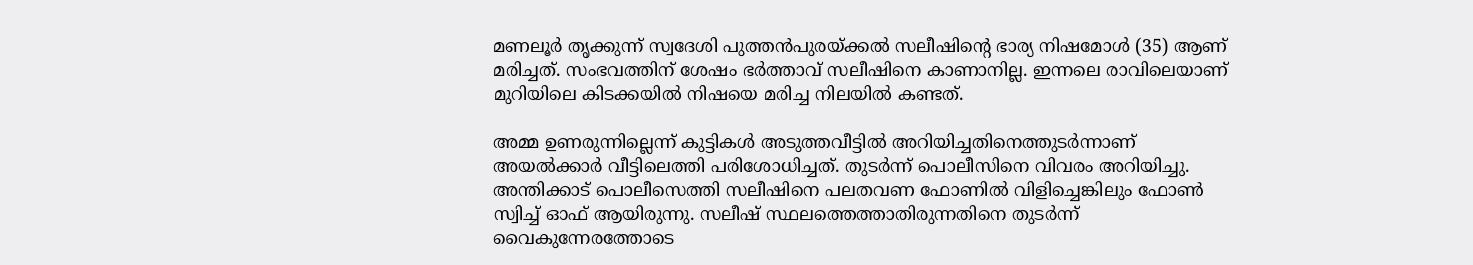മണലൂര്‍ തൃക്കുന്ന് സ്വദേശി പുത്തന്‍പുരയ്ക്കല്‍ സലീഷിന്റെ ഭാര്യ നിഷമോള്‍ (35) ആണ് മരിച്ചത്. സംഭവത്തിന് ശേഷം ഭര്‍ത്താവ് സലീഷിനെ കാണാനില്ല. ഇന്നലെ രാവിലെയാണ് മുറിയിലെ കിടക്കയില്‍ നിഷയെ മരിച്ച നിലയില്‍ കണ്ടത്.

അമ്മ ഉണരുന്നില്ലെന്ന് കുട്ടികള്‍ അടുത്തവീട്ടില്‍ അറിയിച്ചതിനെത്തുടര്‍ന്നാണ് അയല്‍ക്കാര്‍ വീട്ടിലെത്തി പരിശോധിച്ചത്. തുടര്‍ന്ന് പൊലീസിനെ വിവരം അറിയിച്ചു. അന്തിക്കാട് പൊലീസെത്തി സലീഷിനെ പലതവണ ഫോണില്‍ വിളിച്ചെങ്കിലും ഫോണ്‍ സ്വിച്ച് ഓഫ് ആയിരുന്നു. സലീഷ് സ്ഥലത്തെത്താതിരുന്നതിനെ തുടര്‍ന്ന് വൈകുന്നേരത്തോടെ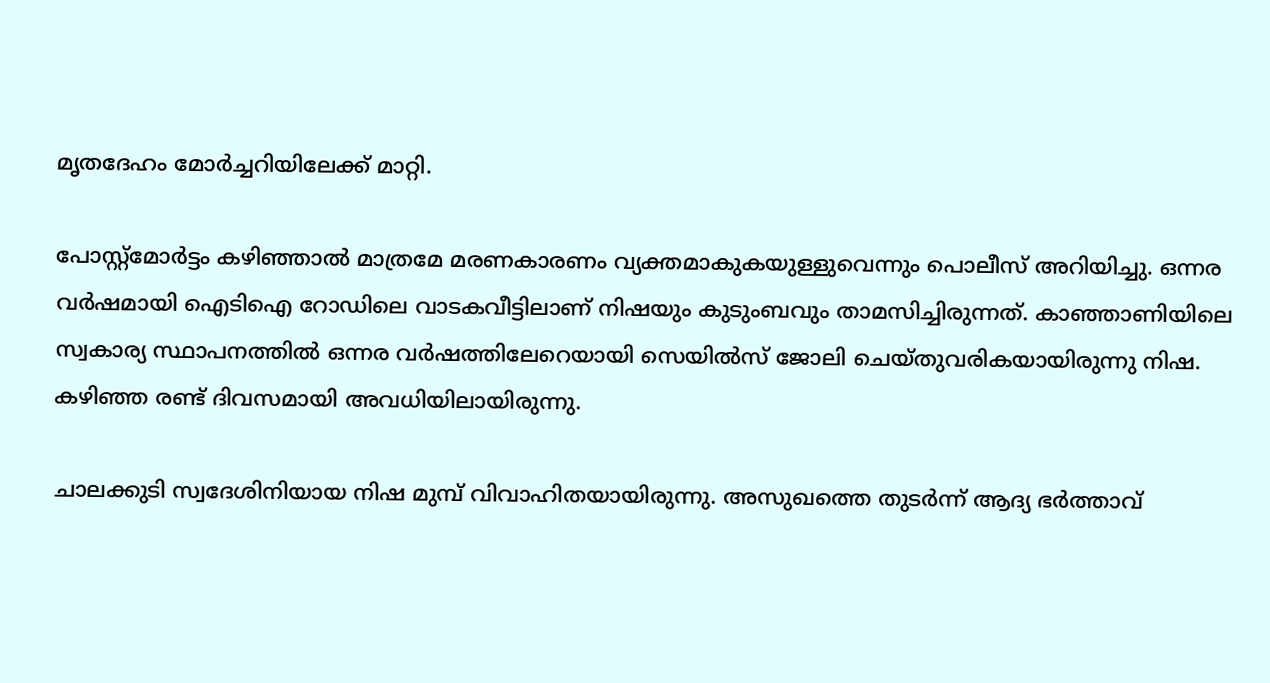മൃതദേഹം മോര്‍ച്ചറിയിലേക്ക് മാറ്റി.

പോസ്റ്റ്മോര്‍ട്ടം കഴിഞ്ഞാല്‍ മാത്രമേ മരണകാരണം വ്യക്തമാകുകയുള്ളുവെന്നും പൊലീസ് അറിയിച്ചു. ഒന്നര വര്‍ഷമായി ഐടിഐ റോഡിലെ വാടകവീട്ടിലാണ് നിഷയും കുടുംബവും താമസിച്ചിരുന്നത്. കാഞ്ഞാണിയിലെ സ്വകാര്യ സ്ഥാപനത്തില്‍ ഒന്നര വര്‍ഷത്തിലേറെയായി സെയില്‍സ് ജോലി ചെയ്തുവരികയായിരുന്നു നിഷ. കഴിഞ്ഞ രണ്ട് ദിവസമായി അവധിയിലായിരുന്നു.

ചാലക്കുടി സ്വദേശിനിയായ നിഷ മുമ്പ് വിവാഹിതയായിരുന്നു. അസുഖത്തെ തുടര്‍ന്ന് ആദ്യ ഭര്‍ത്താവ്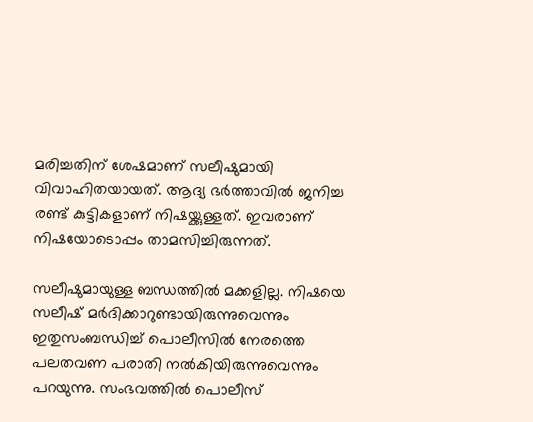മരിച്ചതിന് ശേഷമാണ് സലീഷുമായി വിവാഹിതയായത്. ആദ്യ ഭര്‍ത്താവില്‍ ജനിച്ച രണ്ട് കുട്ടികളാണ് നിഷയ്ക്കുള്ളത്. ഇവരാണ് നിഷയോടൊപ്പം താമസിച്ചിരുന്നത്.

സലീഷുമായുള്ള ബന്ധത്തില്‍ മക്കളില്ല. നിഷയെ സലീഷ് മര്‍ദിക്കാറുണ്ടായിരുന്നുവെന്നും ഇതുസംബന്ധിച്ച് പൊലീസില്‍ നേരത്തെ പലതവണ പരാതി നല്‍കിയിരുന്നുവെന്നും പറയുന്നു. സംഭവത്തില്‍ പൊലീസ്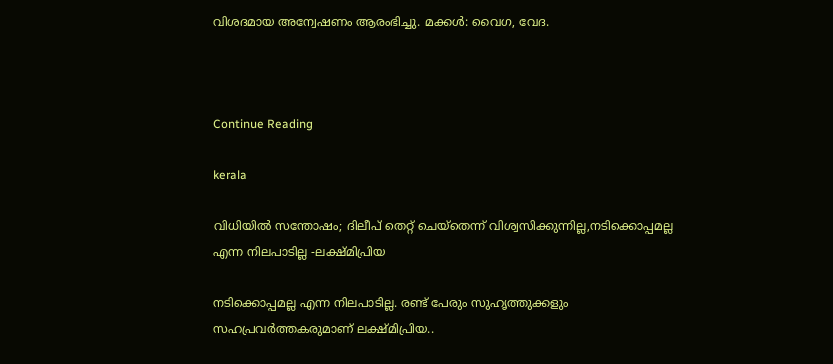വിശദമായ അന്വേഷണം ആരംഭിച്ചു. മക്കള്‍: വൈഗ, വേദ.



Continue Reading

kerala

വിധിയില്‍ സന്തോഷം; ദിലീപ് തെറ്റ് ചെയ്തെന്ന് വിശ്വസിക്കുന്നില്ല,നടിക്കൊപ്പമല്ല എന്ന നിലപാടില്ല -ലക്ഷ്മിപ്രിയ

നടിക്കൊപ്പമല്ല എന്ന നിലപാടില്ല. രണ്ട് പേരും സുഹൃത്തുക്കളും സഹപ്രവര്‍ത്തകരുമാണ് ലക്ഷ്മിപ്രിയ..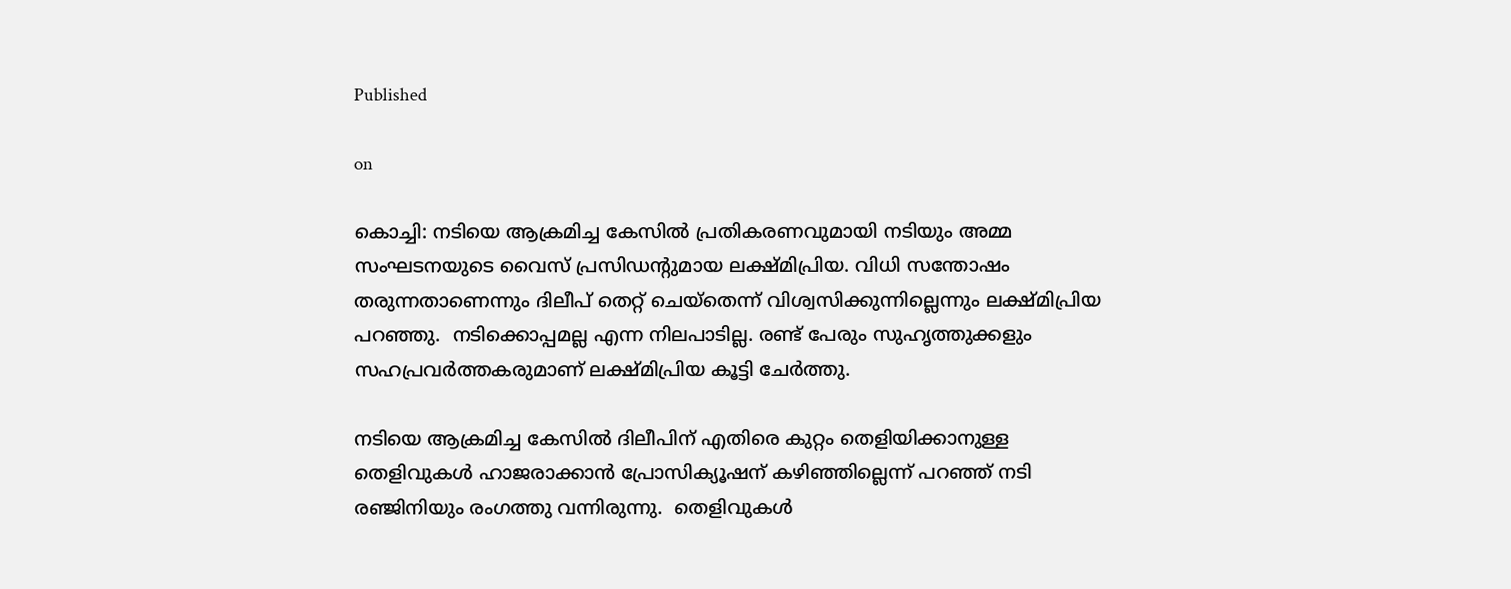Published

on

കൊച്ചി: നടിയെ ആക്രമിച്ച കേസില്‍ പ്രതികരണവുമായി നടിയും അമ്മ സംഘടനയുടെ വൈസ് പ്രസിഡന്റുമായ ലക്ഷ്മിപ്രിയ. വിധി സന്തോഷം തരുന്നതാണെന്നും ദിലീപ് തെറ്റ് ചെയ്തെന്ന് വിശ്വസിക്കുന്നില്ലെന്നും ലക്ഷ്മിപ്രിയ പറഞ്ഞു.  നടിക്കൊപ്പമല്ല എന്ന നിലപാടില്ല. രണ്ട് പേരും സുഹൃത്തുക്കളും സഹപ്രവര്‍ത്തകരുമാണ് ലക്ഷ്മിപ്രിയ കൂട്ടി ചേര്‍ത്തു.

നടിയെ ആക്രമിച്ച കേസില്‍ ദിലീപിന് എതിരെ കുറ്റം തെളിയിക്കാനുള്ള തെളിവുകള്‍ ഹാജരാക്കാന്‍ പ്രോസിക്യൂഷന് കഴിഞ്ഞില്ലെന്ന് പറഞ്ഞ് നടി രഞ്ജിനിയും രംഗത്തു വന്നിരുന്നു.  തെളിവുകള്‍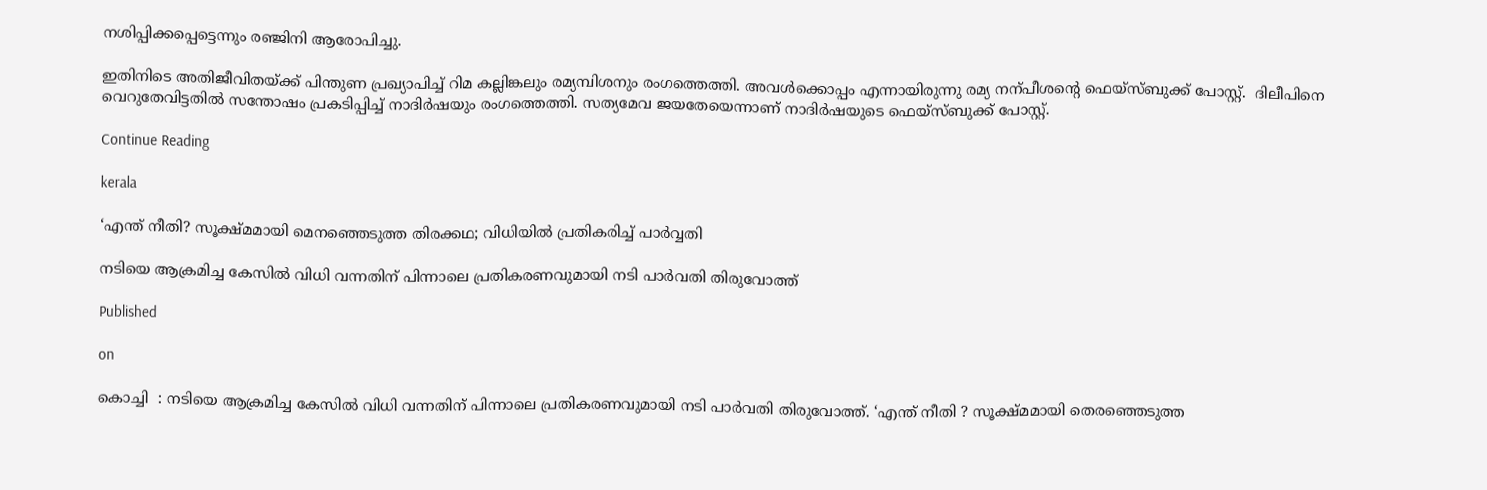നശിപ്പിക്കപ്പെട്ടെന്നും രഞ്ജിനി ആരോപിച്ചു.

ഇതിനിടെ അതിജീവിതയ്ക്ക് പിന്തുണ പ്രഖ്യാപിച്ച് റിമ കല്ലിങ്കലും രമ്യമ്പിശനും രംഗത്തെത്തി. അവള്‍ക്കൊപ്പം എന്നായിരുന്നു രമ്യ നന്പീശന്റെ ഫെയ്‌സ്ബുക്ക് പോസ്റ്റ്.  ദിലീപിനെ വെറുതേവിട്ടതില്‍ സന്തോഷം പ്രകടിപ്പിച്ച് നാദിര്‍ഷയും രംഗത്തെത്തി. സത്യമേവ ജയതേയെന്നാണ് നാദിര്‍ഷയുടെ ഫെയ്‌സ്ബുക്ക് പോസ്റ്റ്.

Continue Reading

kerala

‘എന്ത് നീതി? സൂക്ഷ്മമായി മെനഞ്ഞെടുത്ത തിരക്കഥ; വിധിയില്‍ പ്രതികരിച്ച് പാര്‍വ്വതി

നടിയെ ആക്രമിച്ച കേസില്‍ വിധി വന്നതിന് പിന്നാലെ പ്രതികരണവുമായി നടി പാര്‍വതി തിരുവോത്ത്

Published

on

കൊച്ചി  : നടിയെ ആക്രമിച്ച കേസില്‍ വിധി വന്നതിന് പിന്നാലെ പ്രതികരണവുമായി നടി പാര്‍വതി തിരുവോത്ത്. ‘എന്ത് നീതി ? സൂക്ഷ്മമായി തെരഞ്ഞെടുത്ത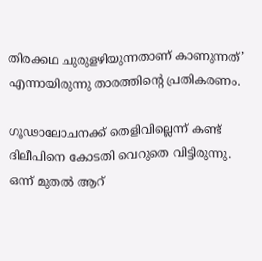തിരക്കഥ ചുരുളഴിയുന്നതാണ് കാണുന്നത്’ എന്നായിരുന്നു താരത്തിന്റെ പ്രതികരണം.

ഗൂഢാലോചനക്ക് തെളിവില്ലെന്ന് കണ്ട് ദിലീപിനെ കോടതി വെറുതെ വിട്ടിരുന്നു. ഒന്ന് മുതല്‍ ആറ്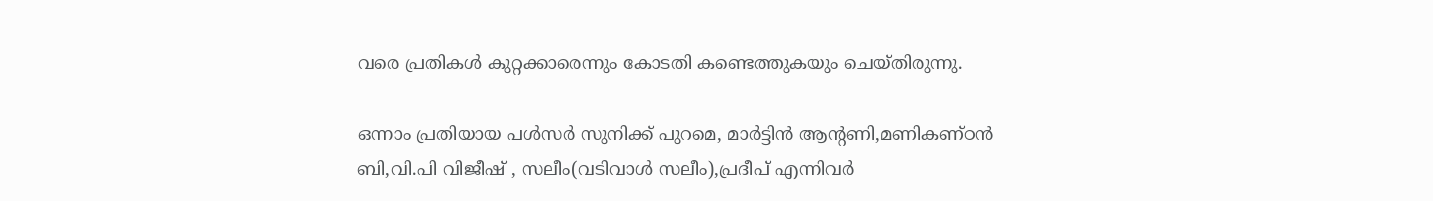വരെ പ്രതികള്‍ കുറ്റക്കാരെന്നും കോടതി കണ്ടെത്തുകയും ചെയ്തിരുന്നു.

ഒന്നാം പ്രതിയായ പള്‍സര്‍ സുനിക്ക് പുറമെ, മാര്‍ട്ടിന്‍ ആന്റണി,മണികണ്ഠന്‍ ബി,വി.പി വിജീഷ് , സലീം(വടിവാള്‍ സലീം),പ്രദീപ് എന്നിവര്‍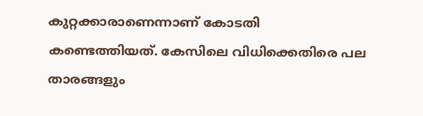കുറ്റക്കാരാണെന്നാണ് കോടതി കണ്ടെത്തിയത്. കേസിലെ വിധിക്കെതിരെ പല താരങ്ങളും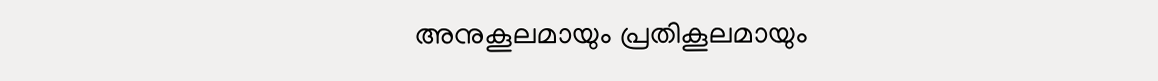അനുകൂലമായും പ്രതികൂലമായും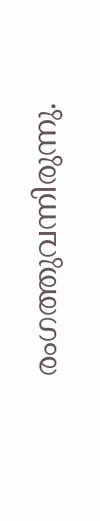രംഗത്തുവന്നിരുന്നു.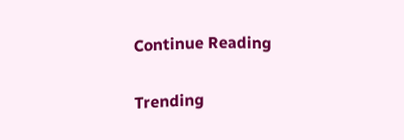Continue Reading

Trending